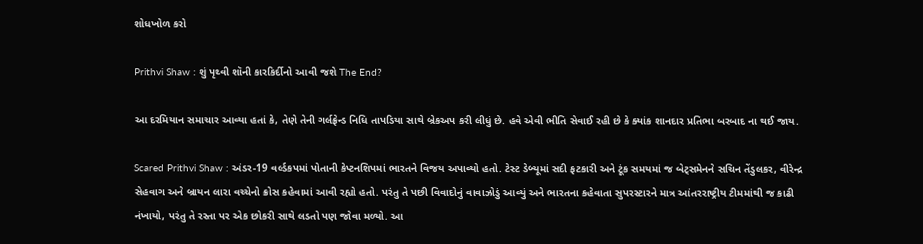શોધખોળ કરો

Prithvi Shaw : શું પૃથ્વી શૉની કારકિર્દીનો આવી જશે The End?

આ દરમિયાન સમાચાર આવ્યા હતાં કે, તેણે તેની ગર્લફ્રેન્ડ નિધિ તાપડિયા સાથે બ્રેકઅપ કરી લીધું છે. હવે એવી ભીતિ સેવાઈ રહી છે કે ક્યાંક શાનદાર પ્રતિભા બરબાદ ના થઈ જાય.

Scared Prithvi Shaw : અંડર-19 વર્લ્ડકપમાં પોતાની કેપ્ટનશિપમાં ભારતને વિજય અપાવ્યો હતો. ટેસ્ટ ડેબ્યૂમાં સદી ફટકારી અને ટૂંક સમયમાં જ બેટ્સમેનને સચિન તેંડુલકર, વીરેન્દ્ર સેહવાગ અને બ્રાયન લારા વચ્ચેનો ક્રોસ કહેવામાં આવી રહ્યો હતો. પરંતુ તે પછી વિવાદોનું વાવાઝોડું આવ્યું અને ભારતના કહેવાતા સુપરસ્ટારને માત્ર આંતરરાષ્ટ્રીય ટીમમાંથી જ કાઢી નંખાયો, પરંતુ તે રસ્તા પર એક છોકરી સાથે લડતો પણ જોવા મળ્યો. આ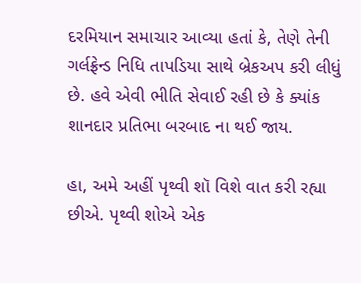દરમિયાન સમાચાર આવ્યા હતાં કે, તેણે તેની ગર્લફ્રેન્ડ નિધિ તાપડિયા સાથે બ્રેકઅપ કરી લીધું છે. હવે એવી ભીતિ સેવાઈ રહી છે કે ક્યાંક શાનદાર પ્રતિભા બરબાદ ના થઈ જાય.

હા, અમે અહીં પૃથ્વી શૉ વિશે વાત કરી રહ્યા છીએ. પૃથ્વી શોએ એક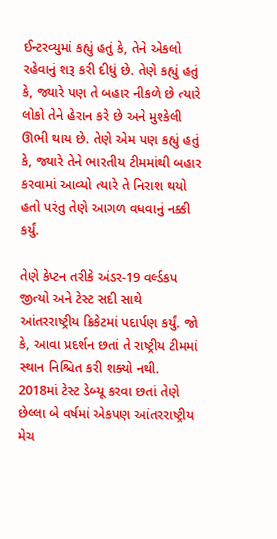ઈન્ટરવ્યુમાં કહ્યું હતું કે, તેને એકલો રહેવાનું શરૂ કરી દીધું છે. તેણે કહ્યું હતું કે, જ્યારે પણ તે બહાર નીકળે છે ત્યારે લોકો તેને હેરાન કરે છે અને મુશ્કેલી ઊભી થાય છે. તેણે એમ પણ કહ્યું હતું કે, જ્યારે તેને ભારતીય ટીમમાંથી બહાર કરવામાં આવ્યો ત્યારે તે નિરાશ થયો હતો પરંતુ તેણે આગળ વધવાનું નક્કી કર્યું.

તેણે કેપ્ટન તરીકે અંડર-19 વર્લ્ડકપ જીત્યો અને ટેસ્ટ સદી સાથે આંતરરાષ્ટ્રીય ક્રિકેટમાં પદાર્પણ કર્યું. જો કે, આવા પ્રદર્શન છતાં તે રાષ્ટ્રીય ટીમમાં સ્થાન નિશ્ચિત કરી શક્યો નથી. 2018માં ટેસ્ટ ડેબ્યૂ કરવા છતાં તેણે છેલ્લા બે વર્ષમાં એકપણ આંતરરાષ્ટ્રીય મેચ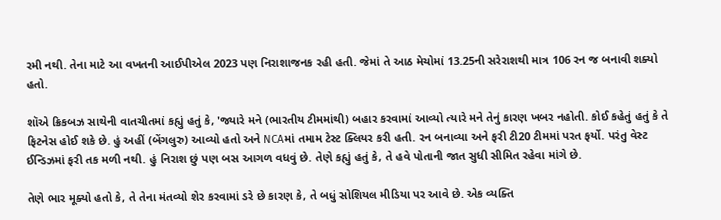રમી નથી. તેના માટે આ વખતની આઈપીએલ 2023 પણ નિરાશાજનક રહી હતી. જેમાં તે આઠ મેચોમાં 13.25ની સરેરાશથી માત્ર 106 રન જ બનાવી શક્યો હતો.

શૉએ ક્રિકબઝ સાથેની વાતચીતમાં કહ્યું હતું કે, 'જ્યારે મને (ભારતીય ટીમમાંથી) બહાર કરવામાં આવ્યો ત્યારે મને તેનું કારણ ખબર નહોતી. કોઈ કહેતું હતું કે તે ફિટનેસ હોઈ શકે છે. હું અહીં (બેંગલુરુ) આવ્યો હતો અને NCAમાં તમામ ટેસ્ટ ક્લિયર કરી હતી. રન બનાવ્યા અને ફરી ટી20 ટીમમાં પરત ફર્યો. પરંતુ વેસ્ટ ઈન્ડિઝમાં ફરી તક મળી નથી. હું નિરાશ છું પણ બસ આગળ વધવું છે. તેણે કહ્યું હતું કે, તે હવે પોતાની જાત સુધી સીમિત રહેવા માંગે છે.

તેણે ભાર મૂક્યો હતો કે, તે તેના મંતવ્યો શેર કરવામાં ડરે છે કારણ કે, તે બધું સોશિયલ મીડિયા પર આવે છે. એક વ્યક્તિ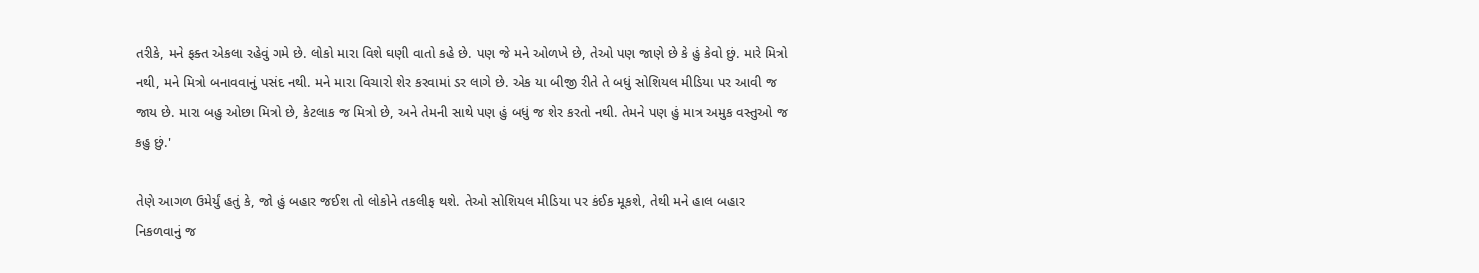તરીકે, મને ફક્ત એકલા રહેવું ગમે છે. લોકો મારા વિશે ઘણી વાતો કહે છે. પણ જે મને ઓળખે છે, તેઓ પણ જાણે છે કે હું કેવો છું. મારે મિત્રો નથી, મને મિત્રો બનાવવાનું પસંદ નથી. મને મારા વિચારો શેર કરવામાં ડર લાગે છે. એક યા બીજી રીતે તે બધું સોશિયલ મીડિયા પર આવી જ જાય છે. મારા બહુ ઓછા મિત્રો છે, કેટલાક જ મિત્રો છે, અને તેમની સાથે પણ હું બધું જ શેર કરતો નથી. તેમને પણ હું માત્ર અમુક વસ્તુઓ જ કહુ છું.'

તેણે આગળ ઉમેર્યું હતું કે, જો હું બહાર જઈશ તો લોકોને તકલીફ થશે. તેઓ સોશિયલ મીડિયા પર કંઈક મૂકશે, તેથી મને હાલ બહાર નિકળવાનું જ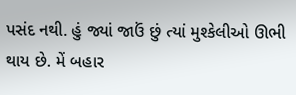પસંદ નથી. હું જ્યાં જાઉં છું ત્યાં મુશ્કેલીઓ ઊભી થાય છે. મેં બહાર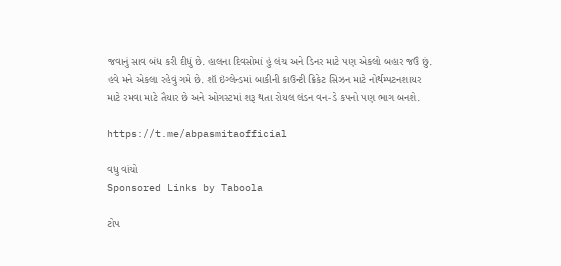જવાનું સાવ બંધ કરી દીધું છે. હાલના દિવસોમાં હું લંચ અને ડિનર માટે પણ એકલો બહાર જઉં છું. હવે મને એકલા રહેવું ગમે છે. શૉ ઇંગ્લેન્ડમાં બાકીની કાઉન્ટી ક્રિકેટ સિઝન માટે નોર્થમ્પટનશાયર માટે રમવા માટે તૈયાર છે અને ઓગસ્ટમાં શરૂ થતા રોયલ લંડન વન-ડે કપનો પણ ભાગ બનશે.

https://t.me/abpasmitaofficial

વધુ વાંચો
Sponsored Links by Taboola

ટોપ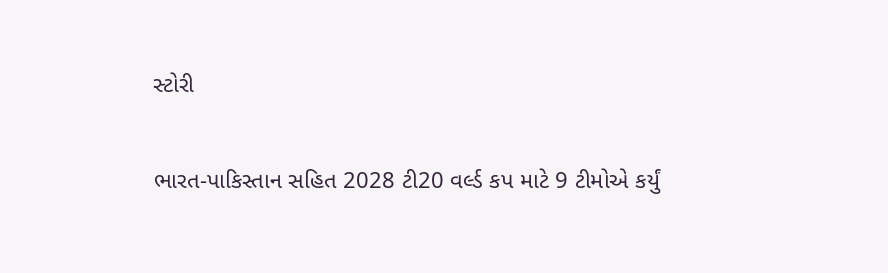સ્ટોરી

ભારત-પાકિસ્તાન સહિત 2028 ટી20 વર્લ્ડ કપ માટે 9 ટીમોએ કર્યું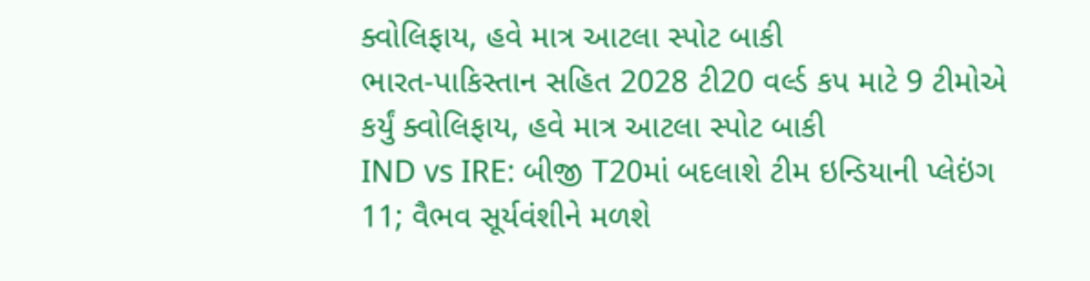ક્વોલિફાય, હવે માત્ર આટલા સ્પોટ બાકી
ભારત-પાકિસ્તાન સહિત 2028 ટી20 વર્લ્ડ કપ માટે 9 ટીમોએ કર્યું ક્વોલિફાય, હવે માત્ર આટલા સ્પોટ બાકી
IND vs IRE: બીજી T20માં બદલાશે ટીમ ઇન્ડિયાની પ્લેઇંગ 11; વૈભવ સૂર્યવંશીને મળશે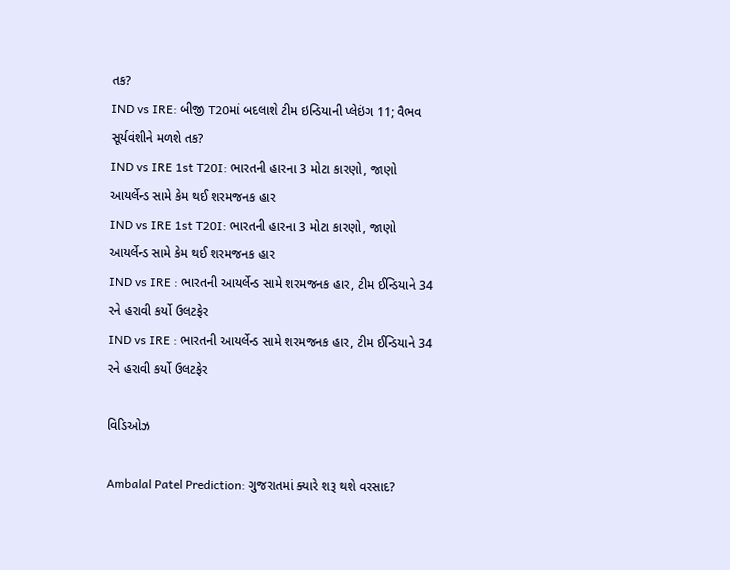તક?
IND vs IRE: બીજી T20માં બદલાશે ટીમ ઇન્ડિયાની પ્લેઇંગ 11; વૈભવ સૂર્યવંશીને મળશે તક?
IND vs IRE 1st T20I: ભારતની હારના 3 મોટા કારણો, જાણો આયર્લેન્ડ સામે કેમ થઈ શરમજનક હાર
IND vs IRE 1st T20I: ભારતની હારના 3 મોટા કારણો, જાણો આયર્લેન્ડ સામે કેમ થઈ શરમજનક હાર
IND vs IRE : ભારતની આયર્લેન્ડ સામે શરમજનક હાર, ટીમ ઈન્ડિયાને 34 રને હરાવી કર્યો ઉલટફેર
IND vs IRE : ભારતની આયર્લેન્ડ સામે શરમજનક હાર, ટીમ ઈન્ડિયાને 34 રને હરાવી કર્યો ઉલટફેર

વિડિઓઝ

Ambalal Patel Prediction: ગુજરાતમાં ક્યારે શરૂ થશે વરસાદ?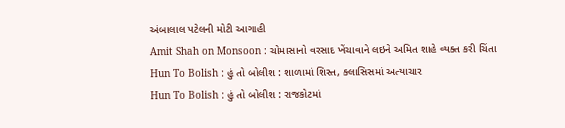અંબાલાલ પટેલની મોટી આગાહી
Amit Shah on Monsoon : ચોમાસાનો વરસાદ ખેંચાવાને લઇને અમિત શાહે વ્યક્ત કરી ચિંતા
Hun To Bolish : હું તો બોલીશ : શાળામાં શિસ્ત, ક્લાસિસમાં અત્યાચાર
Hun To Bolish : હું તો બોલીશ : રાજકોટમાં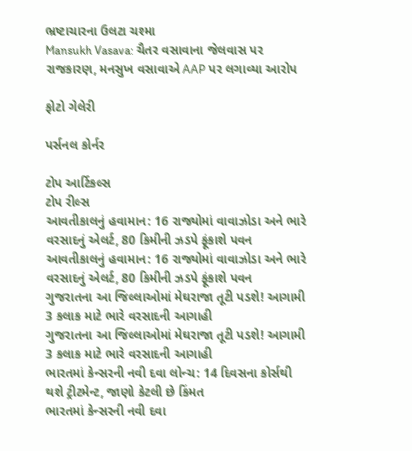ભ્રષ્ટાચારના ઉલટા ચશ્મા
Mansukh Vasava: ચૈતર વસાવાના જેલવાસ પર રાજકારણ, મનસુખ વસાવાએ AAP પર લગાવ્યા આરોપ

ફોટો ગેલેરી

પર્સનલ કોર્નર

ટોપ આર્ટિકલ્સ
ટોપ રીલ્સ
આવતીકાલનું હવામાન: 16 રાજ્યોમાં વાવાઝોડા અને ભારે વરસાદનું એલર્ટ, 80 કિમીની ઝડપે ફૂંકાશે પવન
આવતીકાલનું હવામાન: 16 રાજ્યોમાં વાવાઝોડા અને ભારે વરસાદનું એલર્ટ, 80 કિમીની ઝડપે ફૂંકાશે પવન
ગુજરાતના આ જિલ્લાઓમાં મેઘરાજા તૂટી પડશે! આગામી 3 કલાક માટે ભારે વરસાદની આગાહી
ગુજરાતના આ જિલ્લાઓમાં મેઘરાજા તૂટી પડશે! આગામી 3 કલાક માટે ભારે વરસાદની આગાહી
ભારતમાં કેન્સરની નવી દવા લોન્ચ: 14 દિવસના કોર્સથી થશે ટ્રીટમેન્ટ, જાણો કેટલી છે કિંમત
ભારતમાં કેન્સરની નવી દવા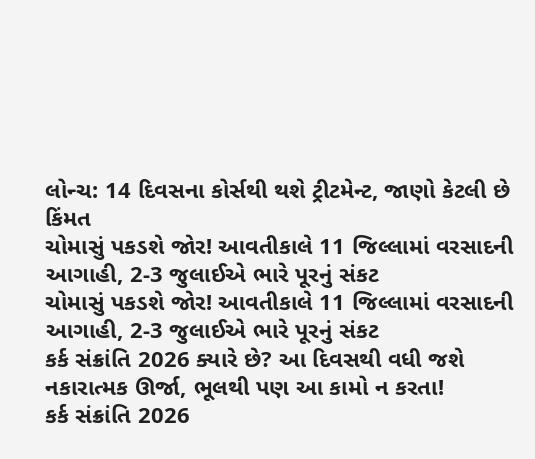લોન્ચ: 14 દિવસના કોર્સથી થશે ટ્રીટમેન્ટ, જાણો કેટલી છે કિંમત
ચોમાસું પકડશે જોર! આવતીકાલે 11 જિલ્લામાં વરસાદની આગાહી, 2-3 જુલાઈએ ભારે પૂરનું સંકટ
ચોમાસું પકડશે જોર! આવતીકાલે 11 જિલ્લામાં વરસાદની આગાહી, 2-3 જુલાઈએ ભારે પૂરનું સંકટ
કર્ક સંક્રાંતિ 2026 ક્યારે છે? આ દિવસથી વધી જશે નકારાત્મક ઊર્જા, ભૂલથી પણ આ કામો ન કરતા!
કર્ક સંક્રાંતિ 2026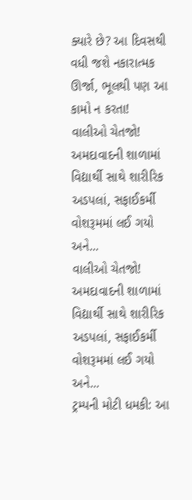ક્યારે છે? આ દિવસથી વધી જશે નકારાત્મક ઊર્જા, ભૂલથી પણ આ કામો ન કરતા!
વાલીઓ ચેતજો! અમદાવાદની શાળામાં વિદ્યાર્થી સાથે શારીરિક અડપલાં, સફાઈકર્મી વોશરૂમમાં લઈ ગયો અને...
વાલીઓ ચેતજો! અમદાવાદની શાળામાં વિદ્યાર્થી સાથે શારીરિક અડપલાં, સફાઈકર્મી વોશરૂમમાં લઈ ગયો અને...
ટ્રમ્પની મોટી ધમકી: આ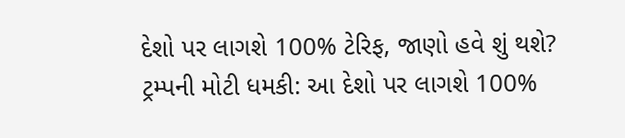દેશો પર લાગશે 100% ટેરિફ, જાણો હવે શું થશે?
ટ્રમ્પની મોટી ધમકી: આ દેશો પર લાગશે 100%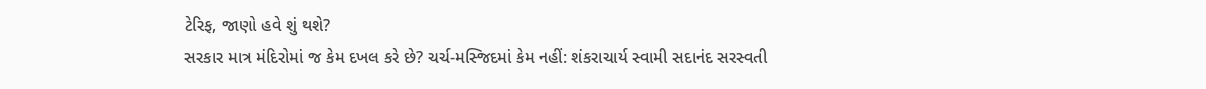ટેરિફ, જાણો હવે શું થશે?
સરકાર માત્ર મંદિરોમાં જ કેમ દખલ કરે છે? ચર્ચ-મસ્જિદમાં કેમ નહીં: શંકરાચાર્ય સ્વામી સદાનંદ સરસ્વતી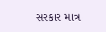સરકાર માત્ર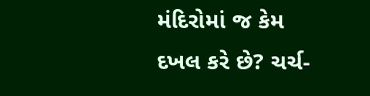મંદિરોમાં જ કેમ દખલ કરે છે? ચર્ચ-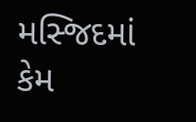મસ્જિદમાં કેમ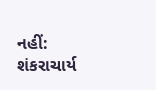નહીં: શંકરાચાર્ય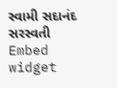સ્વામી સદાનંદ સરસ્વતી
Embed widget